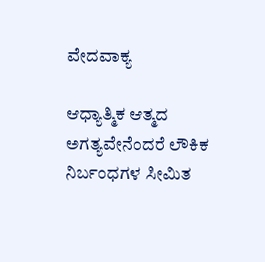ವೇದವಾಕ್ಯ

ಆಧ್ಯಾತ್ಮಿಕ ಆತ್ಮದ ಅಗತ್ಯವೇನೆಂದರೆ ಲೌಕಿಕ ನಿರ್ಬಂಧಗಳ ಸೀಮಿತ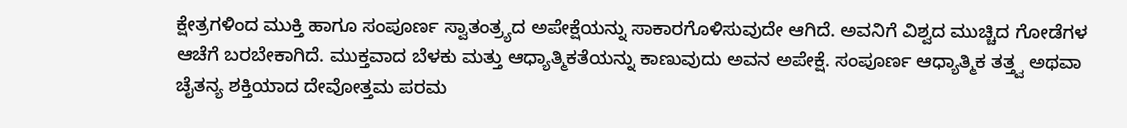ಕ್ಷೇತ್ರಗಳಿಂದ ಮುಕ್ತಿ ಹಾಗೂ ಸಂಪೂರ್ಣ ಸ್ವಾತಂತ್ರ್ಯದ ಅಪೇಕ್ಷೆಯನ್ನು ಸಾಕಾರಗೊಳಿಸುವುದೇ ಆಗಿದೆ. ಅವನಿಗೆ ವಿಶ್ವದ ಮುಚ್ಚಿದ ಗೋಡೆಗಳ ಆಚೆಗೆ ಬರಬೇಕಾಗಿದೆ. ಮುಕ್ತವಾದ ಬೆಳಕು ಮತ್ತು ಆಧ್ಯಾತ್ಮಿಕತೆಯನ್ನು ಕಾಣುವುದು ಅವನ ಅಪೇಕ್ಷೆ. ಸಂಪೂರ್ಣ ಆಧ್ಯಾತ್ಮಿಕ ತತ್ತ್ವ ಅಥವಾ ಚೈತನ್ಯ ಶಕ್ತಿಯಾದ ದೇವೋತ್ತಮ ಪರಮ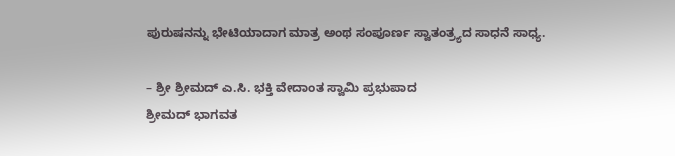ಪುರುಷನನ್ನು ಭೇಟಿಯಾದಾಗ ಮಾತ್ರ ಅಂಥ ಸಂಪೂರ್ಣ ಸ್ವಾತಂತ್ರ್ಯದ ಸಾಧನೆ ಸಾಧ್ಯ.

– ಶ್ರೀ ಶ್ರೀಮದ್‌ ಎ.ಸಿ. ಭಕ್ತಿ ವೇದಾಂತ ಸ್ವಾಮಿ ಪ್ರಭುಪಾದ
ಶ್ರೀಮದ್‌ ಭಾಗವತ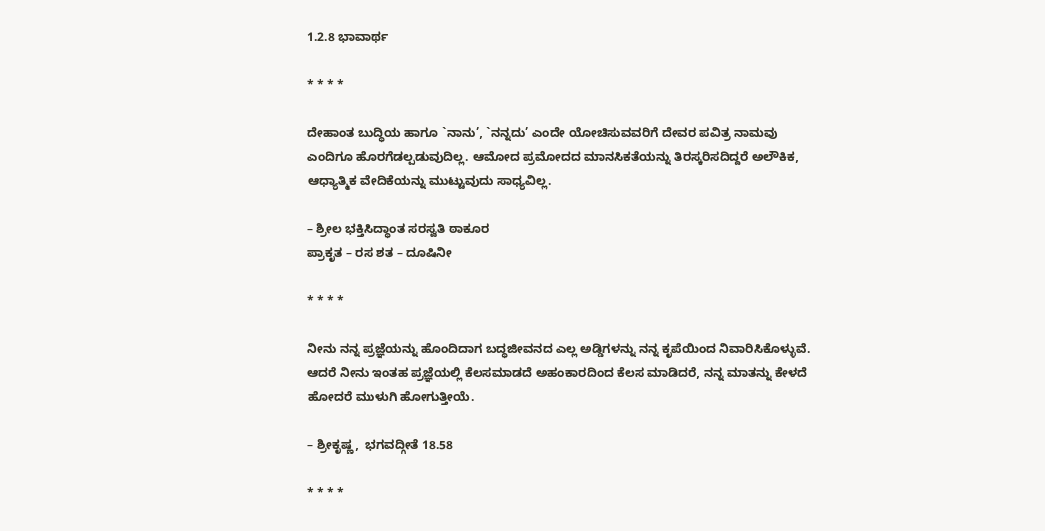1.2.8 ಭಾವಾರ್ಥ

* * * *

ದೇಹಾಂತ ಬುದ್ಧಿಯ ಹಾಗೂ `ನಾನು’, `ನನ್ನದು’ ಎಂದೇ ಯೋಚಿಸುವವರಿಗೆ ದೇವರ ಪವಿತ್ರ ನಾಮವು ಎಂದಿಗೂ ಹೊರಗೆಡಲ್ಪಡುವುದಿಲ್ಲ. ಆಮೋದ ಪ್ರಮೋದದ ಮಾನಸಿಕತೆಯನ್ನು ತಿರಸ್ಕರಿಸದಿದ್ದರೆ ಅಲೌಕಿಕ, ಆಧ್ಯಾತ್ಮಿಕ ವೇದಿಕೆಯನ್ನು ಮುಟ್ಟುವುದು ಸಾಧ್ಯವಿಲ್ಲ.

– ಶ್ರೀಲ ಭಕ್ತಿಸಿದ್ಧಾಂತ ಸರಸ್ವತಿ ಠಾಕೂರ
ಪ್ರಾಕೃತ – ರಸ ಶತ – ದೂಷಿನೀ

* * * *

ನೀನು ನನ್ನ ಪ್ರಜ್ಞೆಯನ್ನು ಹೊಂದಿದಾಗ ಬದ್ಧಜೀವನದ ಎಲ್ಲ ಅಡ್ಡಿಗಳನ್ನು ನನ್ನ ಕೃಪೆಯಿಂದ ನಿವಾರಿಸಿಕೊಳ್ಳುವೆ. ಆದರೆ ನೀನು ಇಂತಹ ಪ್ರಜ್ಞೆಯಲ್ಲಿ ಕೆಲಸಮಾಡದೆ ಅಹಂಕಾರದಿಂದ ಕೆಲಸ ಮಾಡಿದರೆ, ನನ್ನ ಮಾತನ್ನು ಕೇಳದೆ ಹೋದರೆ ಮುಳುಗಿ ಹೋಗುತ್ತೀಯೆ.

– ಶ್ರೀಕೃಷ್ಣ,  ಭಗವದ್ಗೀತೆ 18.58

* * * *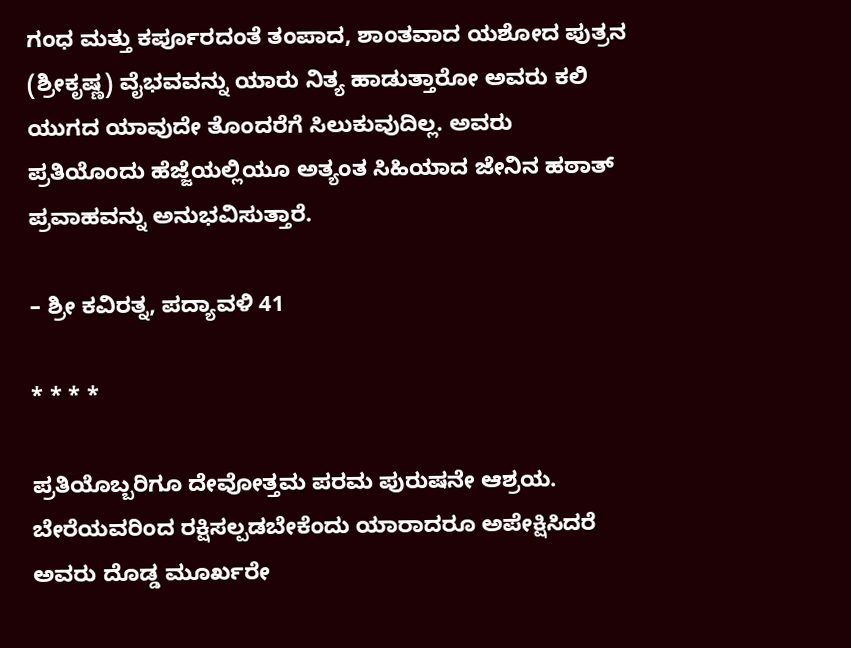ಗಂಧ ಮತ್ತು ಕರ್ಪೂರದಂತೆ ತಂಪಾದ, ಶಾಂತವಾದ ಯಶೋದ ಪುತ್ರನ (ಶ್ರೀಕೃಷ್ಣ) ವೈಭವವನ್ನು ಯಾರು ನಿತ್ಯ ಹಾಡುತ್ತಾರೋ ಅವರು ಕಲಿ ಯುಗದ ಯಾವುದೇ ತೊಂದರೆಗೆ ಸಿಲುಕುವುದಿಲ್ಲ. ಅವರು ಪ್ರತಿಯೊಂದು ಹೆಜ್ಜೆಯಲ್ಲಿಯೂ ಅತ್ಯಂತ ಸಿಹಿಯಾದ ಜೇನಿನ ಹಠಾತ್‌ ಪ್ರವಾಹವನ್ನು ಅನುಭವಿಸುತ್ತಾರೆ.

– ಶ್ರೀ ಕವಿರತ್ನ, ಪದ್ಯಾವಳಿ 41

* * * *

ಪ್ರತಿಯೊಬ್ಬರಿಗೂ ದೇವೋತ್ತಮ ಪರಮ ಪುರುಷನೇ ಆಶ್ರಯ. ಬೇರೆಯವರಿಂದ ರಕ್ಷಿಸಲ್ಪಡಬೇಕೆಂದು ಯಾರಾದರೂ ಅಪೇಕ್ಷಿಸಿದರೆ ಅವರು ದೊಡ್ಡ ಮೂರ್ಖರೇ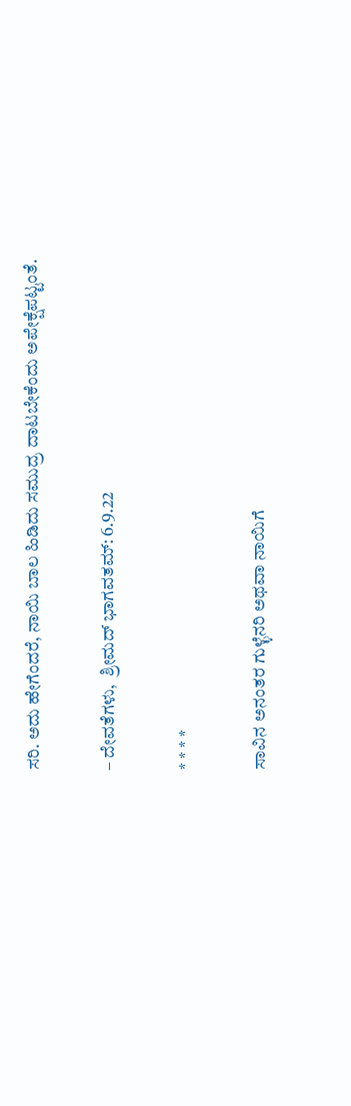ಸರಿ. ಅದು ಹೇಗೆಂದರೆ, ನಾಯಿ ಬಾಲ ಹಿಡಿದು ಸಮುದ್ರ ದಾಟಬೇಕೆಂದು ಅಪೇಕ್ಷೆಪಟ್ಟಂತೆ.

– ದೇವತೆಗಳು,  ಶ್ರೀಮದ್‌ ಭಾಗವತಮ್‌: 6.9.22

* * * *

ಸಾವಿನ ಅನಂತರ ಗುಳ್ಳೆನರಿ ಅಥವಾ ನಾಯಿಗೆ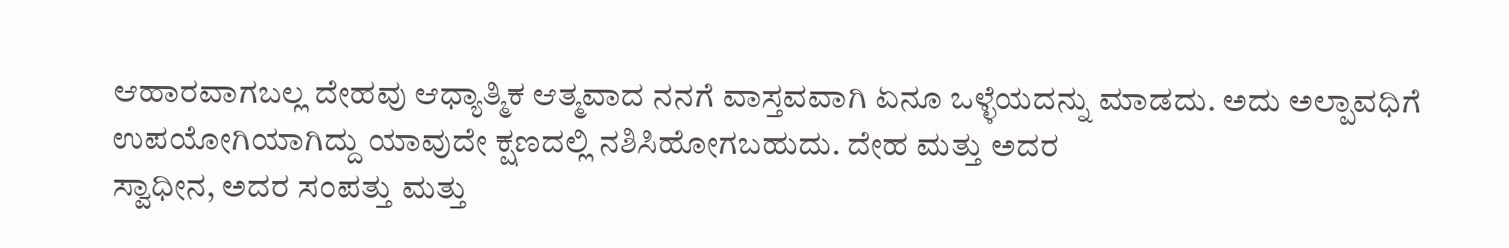ಆಹಾರವಾಗಬಲ್ಲ ದೇಹವು ಆಧ್ಯಾತ್ಮಿಕ ಆತ್ಮವಾದ ನನಗೆ ವಾಸ್ತವವಾಗಿ ಏನೂ ಒಳ್ಳೆಯದನ್ನು ಮಾಡದು. ಅದು ಅಲ್ಪಾವಧಿಗೆ ಉಪಯೋಗಿಯಾಗಿದ್ದು ಯಾವುದೇ ಕ್ಷಣದಲ್ಲಿ ನಶಿಸಿಹೋಗಬಹುದು. ದೇಹ ಮತ್ತು ಅದರ
ಸ್ವಾಧೀನ, ಅದರ ಸಂಪತ್ತು ಮತ್ತು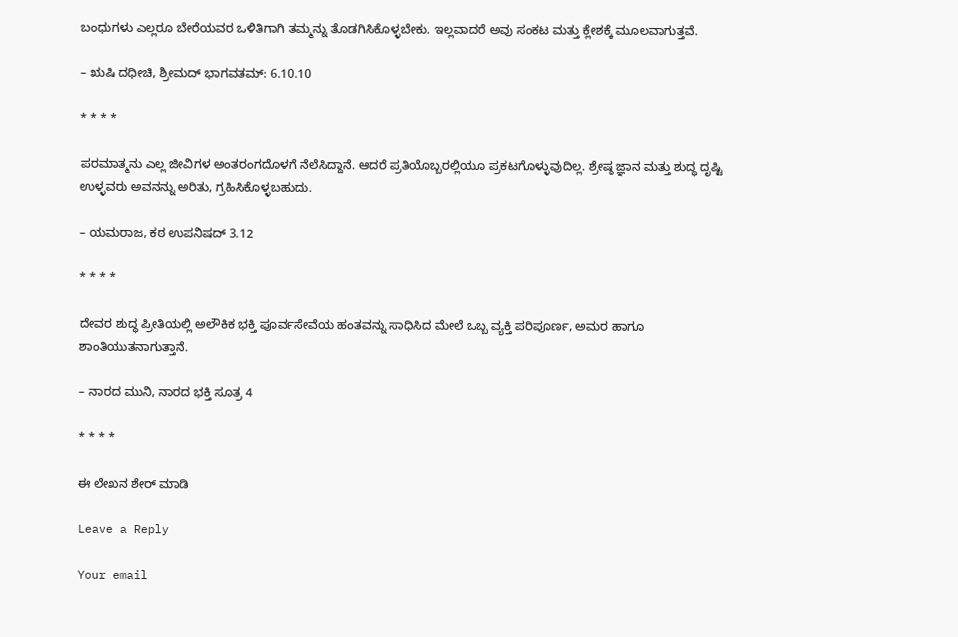ಬಂಧುಗಳು ಎಲ್ಲರೂ ಬೇರೆಯವರ ಒಳಿತಿಗಾಗಿ ತಮ್ಮನ್ನು ತೊಡಗಿಸಿಕೊಳ್ಳಬೇಕು. ಇಲ್ಲವಾದರೆ ಅವು ಸಂಕಟ ಮತ್ತು ಕ್ಲೇಶಕ್ಕೆ ಮೂಲವಾಗುತ್ತವೆ.

– ಋಷಿ ದಧೀಚಿ, ಶ್ರೀಮದ್‌ ಭಾಗವತಮ್‌: 6.10.10

* * * *

ಪರಮಾತ್ಮನು ಎಲ್ಲ ಜೀವಿಗಳ ಅಂತರಂಗದೊಳಗೆ ನೆಲೆಸಿದ್ದಾನೆ. ಆದರೆ ಪ್ರತಿಯೊಬ್ಬರಲ್ಲಿಯೂ ಪ್ರಕಟಗೊಳ್ಳುವುದಿಲ್ಲ. ಶ್ರೇಷ್ಠ ಜ್ಞಾನ ಮತ್ತು ಶುದ್ಧ ದೃಷ್ಟಿ ಉಳ್ಳವರು ಅವನನ್ನು ಅರಿತು, ಗ್ರಹಿಸಿಕೊಳ್ಳಬಹುದು.

– ಯಮರಾಜ, ಕಠ ಉಪನಿಷದ್‌ 3.12

* * * *

ದೇವರ ಶುದ್ಧ ಪ್ರೀತಿಯಲ್ಲಿ ಅಲೌಕಿಕ ಭಕ್ತಿ ಪೂರ್ವಸೇವೆಯ ಹಂತವನ್ನು ಸಾಧಿಸಿದ ಮೇಲೆ ಒಬ್ಬ ವ್ಯಕ್ತಿ ಪರಿಪೂರ್ಣ, ಅಮರ ಹಾಗೂ ಶಾಂತಿಯುತನಾಗುತ್ತಾನೆ.

– ನಾರದ ಮುನಿ, ನಾರದ ಭಕ್ತಿ ಸೂತ್ರ 4

* * * *

ಈ ಲೇಖನ ಶೇರ್ ಮಾಡಿ

Leave a Reply

Your email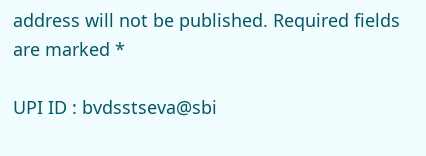address will not be published. Required fields are marked *

UPI ID : bvdsstseva@sbi